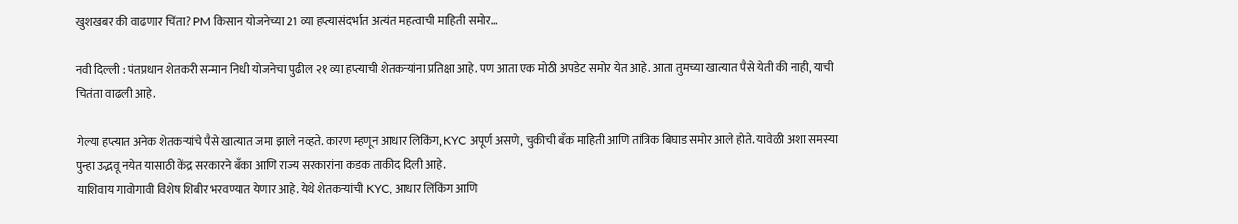खुशखबर की वाढणार चिंता? PM किसान योजनेच्या 21 व्या हप्त्यासंदर्भात अत्यंत महत्वाची माहिती समोर…

नवी दिल्ली : पंतप्रधान शेतकरी सन्मान निधी योजनेचा पुढील २१ व्या हप्त्याची शेतकऱ्यांना प्रतिक्षा आहे. पण आता एक मोठी अपडेट समोर येत आहे. आता तुमच्या खात्यात पैसे येती की नाही, याची चितंता वाढली आहे.

गेल्या हप्त्यात अनेक शेतकऱ्यांचे पैसे खात्यात जमा झाले नव्हते. कारण म्हणून आधार लिकिंग, KYC अपूर्ण असणे, चुकीची बँक माहिती आणि तांत्रिक बिघाड समोर आले होते. यावेळी अशा समस्या पुन्हा उद्भवू नयेत यासाठी केंद्र सरकारने बँका आणि राज्य सरकारांना कडक ताकीद दिली आहे.
याशिवाय गावोगावी विशेष शिबीर भरवण्यात येणार आहे. येथे शेतकऱ्यांची KYC, आधार लिंकिंग आणि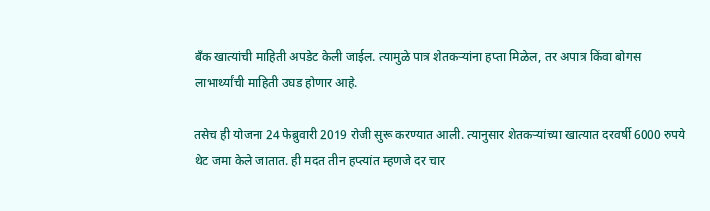बँक खात्यांची माहिती अपडेट केली जाईल. त्यामुळे पात्र शेतकऱ्यांना हप्ता मिळेल, तर अपात्र किंवा बोगस लाभार्थ्यांची माहिती उघड होणार आहे.

तसेच ही योजना 24 फेब्रुवारी 2019 रोजी सुरू करण्यात आली. त्यानुसार शेतकऱ्यांच्या खात्यात दरवर्षी 6000 रुपये थेट जमा केले जातात. ही मदत तीन हप्त्यांत म्हणजे दर चार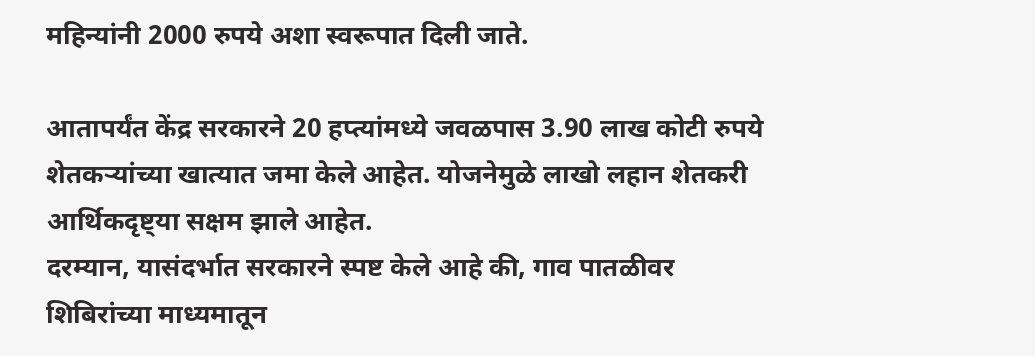महिन्यांनी 2000 रुपये अशा स्वरूपात दिली जाते.

आतापर्यंत केंद्र सरकारने 20 हप्त्यांमध्ये जवळपास 3.90 लाख कोटी रुपये शेतकऱ्यांच्या खात्यात जमा केले आहेत. योजनेमुळे लाखो लहान शेतकरी आर्थिकदृष्ट्या सक्षम झाले आहेत.
दरम्यान, यासंदर्भात सरकारने स्पष्ट केले आहे की, गाव पातळीवर शिबिरांच्या माध्यमातून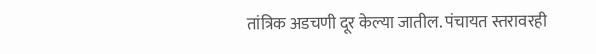तांत्रिक अडचणी दूर केल्या जातील. पंचायत स्तरावरही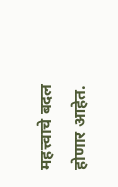महत्त्वाचे बदल होणार आहेत.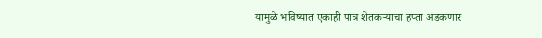यामुळे भविष्यात एकाही पात्र शेतकऱ्याचा हप्ता अडकणार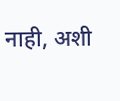नाही, अशी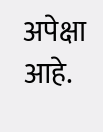अपेक्षा आहे.